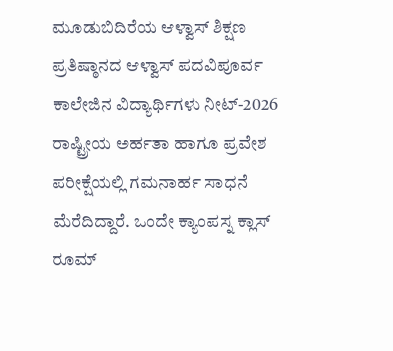ಮೂಡುಬಿದಿರೆಯ ಆಳ್ವಾಸ್ ಶಿಕ್ಷಣ ಪ್ರತಿಷ್ಠಾನದ ಆಳ್ವಾಸ್ ಪದವಿಪೂರ್ವ ಕಾಲೇಜಿನ ವಿದ್ಯಾರ್ಥಿಗಳು ನೀಟ್-2026 ರಾಷ್ಟ್ರೀಯ ಅರ್ಹತಾ ಹಾಗೂ ಪ್ರವೇಶ ಪರೀಕ್ಷೆಯಲ್ಲಿ ಗಮನಾರ್ಹ ಸಾಧನೆ ಮೆರೆದಿದ್ದಾರೆ. ಒಂದೇ ಕ್ಯಾಂಪಸ್ನ ಕ್ಲಾಸ್ ರೂಮ್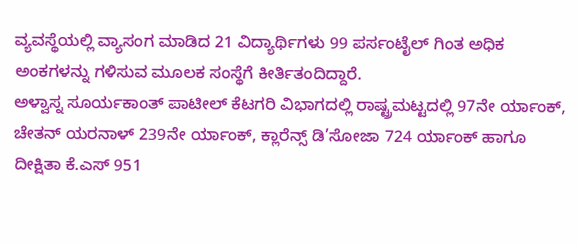ವ್ಯವಸ್ಥೆಯಲ್ಲಿ ವ್ಯಾಸಂಗ ಮಾಡಿದ 21 ವಿದ್ಯಾರ್ಥಿಗಳು 99 ಪರ್ಸಂಟೈಲ್ ಗಿಂತ ಅಧಿಕ ಅಂಕಗಳನ್ನು ಗಳಿಸುವ ಮೂಲಕ ಸಂಸ್ಥೆಗೆ ಕೀರ್ತಿತಂದಿದ್ದಾರೆ.
ಅಳ್ವಾಸ್ನ ಸೂರ್ಯಕಾಂತ್ ಪಾಟೀಲ್ ಕೆಟಗರಿ ವಿಭಾಗದಲ್ಲಿ ರಾಷ್ಟ್ರಮಟ್ಟದಲ್ಲಿ 97ನೇ ರ್ಯಾಂಕ್, ಚೇತನ್ ಯರನಾಳ್ 239ನೇ ರ್ಯಾಂಕ್, ಕ್ಲಾರೆನ್ಸ್ ಡಿ’ಸೋಜಾ 724 ರ್ಯಾಂಕ್ ಹಾಗೂ ದೀಕ್ಷಿತಾ ಕೆ.ಎಸ್ 951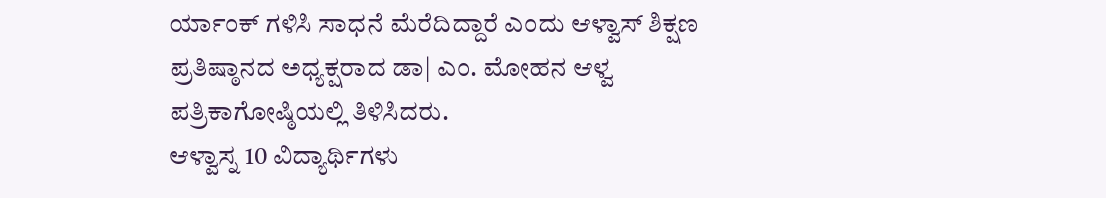ರ್ಯಾಂಕ್ ಗಳಿಸಿ ಸಾಧನೆ ಮೆರೆದಿದ್ದಾರೆ ಎಂದು ಆಳ್ವಾಸ್ ಶಿಕ್ಷಣ ಪ್ರತಿಷ್ಠಾನದ ಅಧ್ಯಕ್ಷರಾದ ಡಾ| ಎಂ. ಮೋಹನ ಆಳ್ವ ಪತ್ರಿಕಾಗೋಷ್ಠಿಯಲ್ಲಿ ತಿಳಿಸಿದರು.
ಆಳ್ವಾಸ್ನ 10 ವಿದ್ಯಾರ್ಥಿಗಳು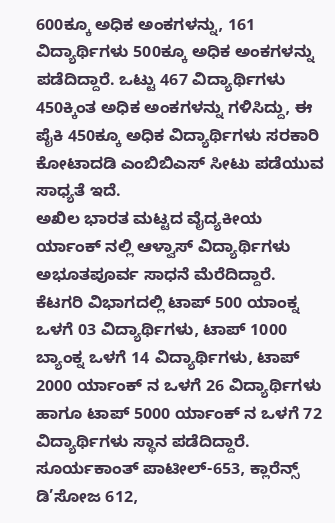600ಕ್ಕೂ ಅಧಿಕ ಅಂಕಗಳನ್ನು, 161 ವಿದ್ಯಾರ್ಥಿಗಳು 500ಕ್ಕೂ ಅಧಿಕ ಅಂಕಗಳನ್ನು ಪಡೆದಿದ್ದಾರೆ. ಒಟ್ಟು 467 ವಿದ್ಯಾರ್ಥಿಗಳು 450ಕ್ಕಿಂತ ಅಧಿಕ ಅಂಕಗಳನ್ನು ಗಳಿಸಿದ್ದು, ಈ ಪೈಕಿ 450ಕ್ಕೂ ಅಧಿಕ ವಿದ್ಯಾರ್ಥಿಗಳು ಸರಕಾರಿ ಕೋಟಾದಡಿ ಎಂಬಿಬಿಎಸ್ ಸೀಟು ಪಡೆಯುವ ಸಾಧ್ಯತೆ ಇದೆ.
ಅಖಿಲ ಭಾರತ ಮಟ್ಟದ ವೈದ್ಯಕೀಯ ರ್ಯಾಂಕ್ ನಲ್ಲಿ ಆಳ್ವಾಸ್ ವಿದ್ಯಾರ್ಥಿಗಳು ಅಭೂತಪೂರ್ವ ಸಾಧನೆ ಮೆರೆದಿದ್ದಾರೆ. ಕೆಟಗರಿ ವಿಭಾಗದಲ್ಲಿ ಟಾಪ್ 500 ಯಾಂಕ್ನ ಒಳಗೆ 03 ವಿದ್ಯಾರ್ಥಿಗಳು, ಟಾಪ್ 1000 ಬ್ಯಾಂಕ್ನ ಒಳಗೆ 14 ವಿದ್ಯಾರ್ಥಿಗಳು, ಟಾಪ್ 2000 ರ್ಯಾಂಕ್ ನ ಒಳಗೆ 26 ವಿದ್ಯಾರ್ಥಿಗಳು ಹಾಗೂ ಟಾಪ್ 5000 ರ್ಯಾಂಕ್ ನ ಒಳಗೆ 72 ವಿದ್ಯಾರ್ಥಿಗಳು ಸ್ಥಾನ ಪಡೆದಿದ್ದಾರೆ.
ಸೂರ್ಯಕಾಂತ್ ಪಾಟೀಲ್-653, ಕ್ಲಾರೆನ್ಸ್ ಡಿ’ಸೋಜ 612,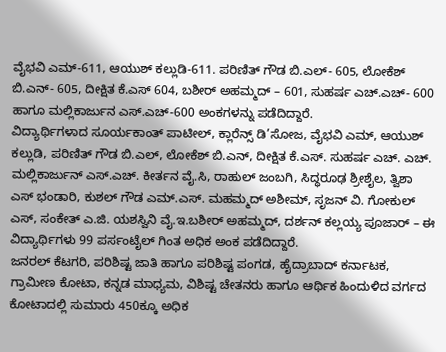ವೈಭವಿ ಎಮ್-611, ಆಯುಶ್ ಕಲ್ಲುಡಿ-611. ಪರಿಣಿತ್ ಗೌಡ ಬಿ.ಎಲ್- 605, ಲೋಕೆಶ್ ಬಿ.ಎನ್- 605, ದೀಕ್ಷಿತ ಕೆ.ಎಸ್ 604, ಬಶೀರ್ ಅಹಮ್ಮದ್ – 601, ಸುಹರ್ಷ ಎಚ್.ಎಚ್- 600 ಹಾಗೂ ಮಲ್ಲಿಕಾರ್ಜುನ ಎಸ್.ಎಚ್-600 ಅಂಕಗಳನ್ನು ಪಡೆದಿದ್ದಾರೆ.
ವಿದ್ಯಾರ್ಥಿಗಳಾದ ಸೂರ್ಯಕಾಂತ್ ಪಾಟೀಲ್, ಕ್ಲಾರೆನ್ಸ್ ಡಿ’ಸೋಜ, ವೈಭವಿ ಎಮ್, ಆಯುಶ್ ಕಲ್ಲುಡಿ, ಪರಿಣಿತ್ ಗೌಡ ಬಿ.ಎಲ್, ಲೋಕೆಶ್ ಬಿ.ಎನ್, ದೀಕ್ಷಿತ ಕೆ.ಎಸ್. ಸುಹರ್ಷ ಎಚ್. ಎಚ್. ಮಲ್ಲಿಕಾರ್ಜುನ್ ಎಸ್.ಎಚ್. ಕೀರ್ತನ ವೈ.ಸಿ, ರಾಹುಲ್ ಜಂಬಗಿ, ಸಿದ್ಧರೂಢ ಶ್ರೀಶೈಲ, ತ್ವಿಶಾ ಎಸ್ ಭಂಡಾರಿ, ಕುಶಲ್ ಗೌಡ ಎಮ್.ಎಸ್. ಮಹಮ್ಮದ್ ಅಶೀಮ್, ಸೃಜನ್ ವಿ. ಗೋಕುಲ್ ಎಸ್, ಸಂಕೇತ್ ಎ.ಜಿ. ಯಶಸ್ವಿನಿ ವೈ.ಇ.ಬಶೀರ್ ಅಹಮ್ಮದ್, ದರ್ಶನ್ ಕಲ್ಲಯ್ಯ ಪೂಜಾರ್ – ಈ ವಿದ್ಯಾರ್ಥಿಗಳು 99 ಪರ್ಸಂಟೈಲ್ ಗಿಂತ ಅಧಿಕ ಅಂಕ ಪಡೆದಿದ್ದಾರೆ.
ಜನರಲ್ ಕೆಟಗರಿ, ಪರಿಶಿಷ್ಟ ಜಾತಿ ಹಾಗೂ ಪರಿಶಿಷ್ಟ ಪಂಗಡ, ಹೈದ್ರಾಬಾದ್ ಕರ್ನಾಟಕ, ಗ್ರಾಮೀಣ ಕೋಟಾ, ಕನ್ನಡ ಮಾಧ್ಯಮ, ವಿಶಿಷ್ಟ ಚೇತನರು ಹಾಗೂ ಆರ್ಥಿಕ ಹಿಂದುಳಿದ ವರ್ಗದ ಕೋಟಾದಲ್ಲಿ ಸುಮಾರು 450ಕ್ಕೂ ಅಧಿಕ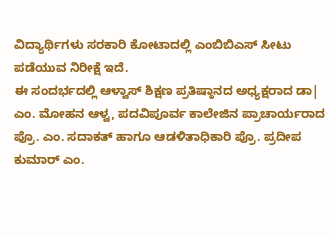ವಿದ್ಯಾರ್ಥಿಗಳು ಸರಕಾರಿ ಕೋಟಾದಲ್ಲಿ ಎಂಬಿಬಿಎಸ್ ಸೀಟು ಪಡೆಯುವ ನಿರೀಕ್ಷೆ ಇದೆ.
ಈ ಸಂದರ್ಭದಲ್ಲಿ ಆಳ್ವಾಸ್ ಶಿಕ್ಷಣ ಪ್ರತಿಷ್ಠಾನದ ಅಧ್ಯಕ್ಷರಾದ ಡಾ| ಎಂ. ಮೋಹನ ಆಳ್ವ, ಪದವಿಪೂರ್ವ ಕಾಲೇಜಿನ ಪ್ರಾಚಾರ್ಯರಾದ ಪ್ರೊ. ಎಂ. ಸದಾಕತ್ ಹಾಗೂ ಆಡಳಿತಾಧಿಕಾರಿ ಪ್ರೊ. ಪ್ರದೀಪ ಕುಮಾರ್ ಎಂ.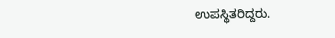ಉಪಸ್ಥಿತರಿದ್ದರು.